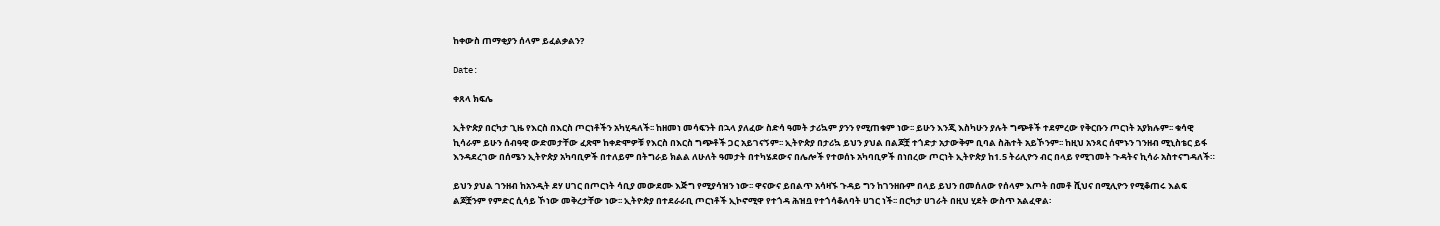ከቀውስ ጠማቂያን ሰላም ይፈልቃልን?

Date:

ቀጸላ ክፍሌ

ኢትዮጵያ በርካታ ጊዜ የእርስ በእርስ ጦርነቶችን አካሂዳለች፡፡ ከዘመነ መሳፍንት በኋላ ያለፈው ስድሳ ዓመት ታሪኳም ያንን የሚጠቁም ነው፡፡ ይሁን እንጂ እስካሁን ያሉት ግጭቶች ተደምረው የቅርቡን ጦርነት አያክሉም፡፡ ቁሳዊ ኪሳራም ይሁን ሰብዓዊ ውድመታቸው ፈጽሞ ከቀድሞዎቹ የእርስ በእርስ ግጭቶች ጋር አይገናኝም፡፡ ኢትዮጵያ በታሪኳ ይህን ያህል በልጆቿ ተጎድታ አታውቅም ቢባል ስሕተት አይኾንም፡፡ ከዚህ አንጻር ሰሞኑን ገንዘብ ሚኒስቴር ይፋ እንዳደረገው በሰሜን ኢትዮጵያ አካባቢዎች በተለይም በትግራይ ክልል ለሁለት ዓመታት በተካሄደውና በሌሎች የተወሰኑ አካባቢዎች በነበረው ጦርነት ኢትዮጵያ ከ1.5 ትሪሊዮን ብር በላይ የሚገመት ጉዳትና ኪሳራ አስተናግዳለች።

ይህን ያህል ገንዘብ ከአንዲት ደሃ ሀገር በጦርነት ሳቢያ መውደሙ እጅግ የሚያሳዝን ነው፡፡ ዋናውና ይበልጥ አሳዛኙ ጉዳይ ግን ከገንዘቡም በላይ ይህን በመሰለው የሰላም እጦት በመቶ ሺህና በሚሊዮን የሚቆጠሩ እልፍ ልጆቿንም የምድር ሲሳይ ኾነው መቅረታቸው ነው፡፡ ኢትዮጵያ በተደራራቢ ጦርነቶች ኢኮኖሚዋ የተጎዳ ሕዝቧ የተጎሳቆለባት ሀገር ነች፡፡ በርካታ ሀገራት በዚህ ሂደት ውስጥ አልፈዋል፡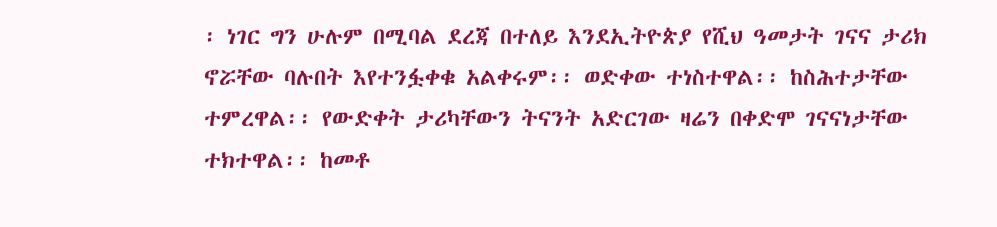፡ ነገር ግን ሁሉም በሚባል ደረጃ በተለይ እንደኢትዮጵያ የሺህ ዓመታት ገናና ታሪክ ኖሯቸው ባሉበት እየተንፏቀቁ አልቀሩም፡፡ ወድቀው ተነስተዋል፡፡ ከስሕተታቸው ተምረዋል፡፡ የውድቀት ታሪካቸውን ትናንት አድርገው ዛሬን በቀድሞ ገናናነታቸው ተክተዋል፡፡ ከመቶ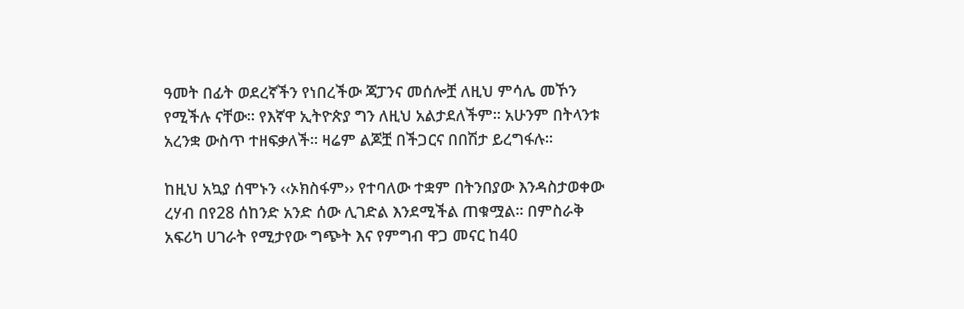ዓመት በፊት ወደረኛችን የነበረችው ጃፓንና መሰሎቿ ለዚህ ምሳሌ መኾን የሚችሉ ናቸው፡፡ የእኛዋ ኢትዮጵያ ግን ለዚህ አልታደለችም፡፡ አሁንም በትላንቱ አረንቋ ውስጥ ተዘፍቃለች፡፡ ዛሬም ልጆቿ በችጋርና በበሽታ ይረግፋሉ፡፡

ከዚህ አኳያ ሰሞኑን ‹‹ኦክስፋም›› የተባለው ተቋም በትንበያው እንዳስታወቀው ረሃብ በየ28 ሰከንድ አንድ ሰው ሊገድል እንደሚችል ጠቁሟል፡፡ በምስራቅ አፍሪካ ሀገራት የሚታየው ግጭት እና የምግብ ዋጋ መናር ከ40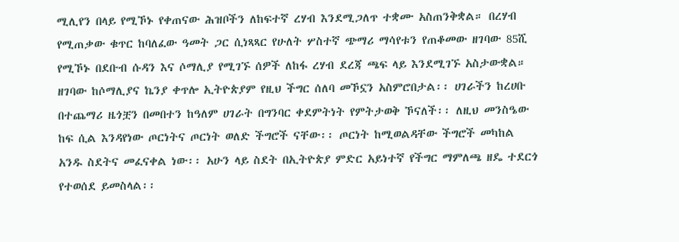ሚሊየን በላይ የሚኾኑ የቀጠናው ሕዝቦችን ለከፍተኛ ረሃብ እንደሚጋለጥ ተቋሙ አስጠንቅቋል። በረሃብ የሚጠቃው ቁጥር ከባለፈው ዓመት ጋር ሲነጻጻር የሁለት ሦስተኛ ጭማሪ ማሳየቱን የጠቆመው ዘገባው 85ሺ የሚኾኑ በደቡብ ሱዳን እና ሶማሊያ የሚገኙ ሰዎች ለከፋ ረሃብ ደረጃ ጫፍ ላይ እንደሚገኙ አስታውቋል። ዘገባው ከሶማሊያና ኬንያ ቀጥሎ ኢትዮጵያም የዚህ ችግር ሰለባ መኾኗን አስምሮበታል፡፡ ሀገራችን ከረሀቡ በተጨማሪ ዜጎቿን በመበተን ከዓለም ሀገራት በግንባር ቀደምትነት የምትታወቅ ኾናለች፡፡ ለዚህ መንስዔው ከፍ ሲል እንዳየነው ጦርነትና ጦርነት ወለድ ችግሮች ናቸው፡፡ ጦርነት ከሚወልዳቸው ችግሮች መካከል አንዱ ስደትና መፈናቀል ነው፡፡ አሁን ላይ ስደት በኢትዮጵያ ምድር አይነተኛ የችግር ማምለጫ ዘዴ ተደርጎ የተወሰደ ይመስላል፡፡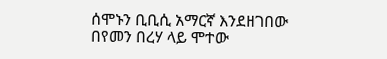ሰሞኑን ቢቢሲ አማርኛ እንደዘገበው በየመን በረሃ ላይ ሞተው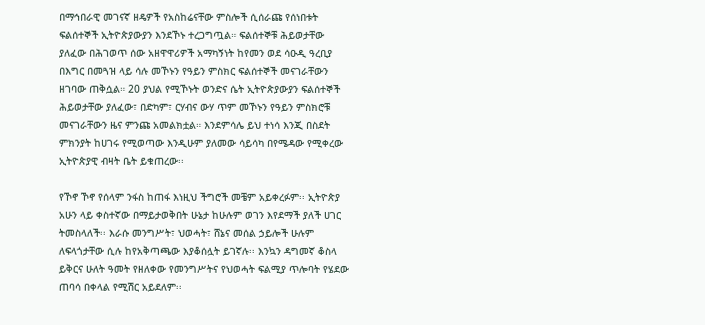በማኅበራዊ መገናኛ ዘዴዎች የአስከሬናቸው ምስሎች ሲሰራጩ የሰነበቱት ፍልሰተኞች ኢትዮጵያውያን እንደኾኑ ተረጋግጧል። ፍልሰተኞቹ ሕይወታቸው ያለፈው በሕገወጥ ሰው አዘዋዋሪዎች አማካኝነት ከየመን ወደ ሳዑዲ ዓረቢያ በእግር በመጓዝ ላይ ሳሉ መኾኑን የዓይን ምስክር ፍልሰተኞች መናገራቸውን ዘገባው ጠቅሷል። 20 ያህል የሚኾኑት ወንድና ሴት ኢትዮጵያውያን ፍልሰተኞች ሕይወታቸው ያለፈው፣ በድካም፣ ርሃብና ውሃ ጥም መኾኑን የዓይን ምስክሮቹ መናገራቸውን ዜና ምንጩ አመልክቷል። እንደምሳሌ ይህ ተነሳ እንጂ በስደት ምክንያት ከሀገሩ የሚወጣው እንዲሁም ያለመው ሳይሳካ በየሜዳው የሚቀረው ኢትዮጵያዊ ብዛት ቤት ይቁጠረው፡፡

የኾኖ ኾኖ የሰላም ንፋስ ከጠፋ እነዚህ ችግሮች መቼም አይቀረፉም፡፡ ኢትዮጵያ አሁን ላይ ቀስተኛው በማይታወቅበት ሁኔታ ከሁሉም ወገን እየደማች ያለች ሀገር ትመስላለች፡፡ እራሱ መንግሥት፣ ህወሓት፣ ሸኔና መሰል ኃይሎች ሁሉም ለፍላጎታቸው ሲሉ ከየአቅጣጫው እያቆሰሏት ይገኛሉ፡፡ እንኳን ዳግመኛ ቆስላ ይቅርና ሁለት ዓመት የዘለቀው የመንግሥትና የህወሓት ፍልሚያ ጥሎባት የሄደው ጠባሳ በቀላል የሚሽር አይደለም፡፡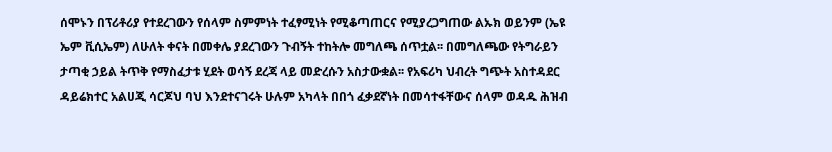ሰሞኑን በፕሪቶሪያ የተደረገውን የሰላም ስምምነት ተፈፃሚነት የሚቆጣጠርና የሚያረጋግጠው ልኡክ ወይንም (ኤዩ ኤም ቪሲኤም) ለሁለት ቀናት በመቀሌ ያደረገውን ጉብኝት ተከትሎ መግለጫ ሰጥቷል፡፡ በመግለጫው የትግራይን ታጣቂ ኃይል ትጥቅ የማስፈታቱ ሂደት ወሳኝ ደረጃ ላይ መድረሱን አስታውቋል፡፡ የአፍሪካ ህብረት ግጭት አስተዳደር ዳይሬክተር አልሀጂ ሳርጆህ ባህ እንደተናገሩት ሁሉም አካላት በበጎ ፈቃደኛነት በመሳተፋቸውና ሰላም ወዳዱ ሕዝብ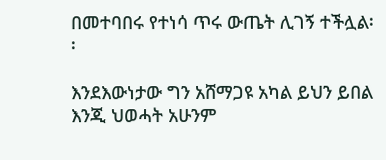በመተባበሩ የተነሳ ጥሩ ውጤት ሊገኝ ተችሏል፡፡

እንደእውነታው ግን አሸማጋዩ አካል ይህን ይበል እንጂ ህወሓት አሁንም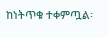ከነትጥቁ ተቀምጧል፡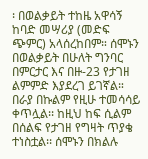፡ በወልቃይት ተከዜ አዋሳኝ ከባድ መሣሪያ (መድፍ ጭምር) አላሰረከበም። ሰሞኑን በወልቃይት በሁለት ግንባር በምርታር እና በዙ-23 የታገዘ ልምምድ እያደረገ ይገኛል። በራያ በኩልም የዚሁ ተመሳሳይ ቀጥሏል፡፡ ከዚህ ከፍ ሲልም በሰልፍ የታገዘ የግዛት ጥያቄ ተነስቷል፡፡ ሰሞኑን በክልሉ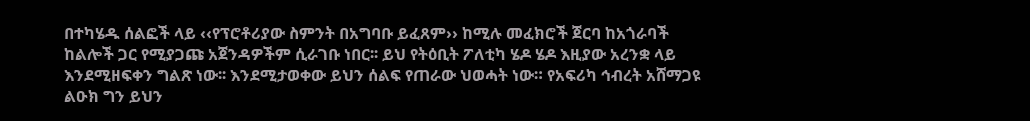በተካሄዱ ሰልፎች ላይ ‹‹የፕሮቶሪያው ስምንት በአግባቡ ይፈጸም›› ከሚሉ መፈክሮች ጀርባ ከአጎራባች ከልሎች ጋር የሚያጋጩ አጀንዳዎችም ሲራገቡ ነበር፡፡ ይህ የትዕቢት ፖለቲካ ሄዶ ሄዶ እዚያው አረንቋ ላይ እንደሚዘፍቀን ግልጽ ነው፡፡ እንደሚታወቀው ይህን ሰልፍ የጠራው ህወሓት ነው። የአፍሪካ ኅብረት አሸማጋዩ ልዑክ ግን ይህን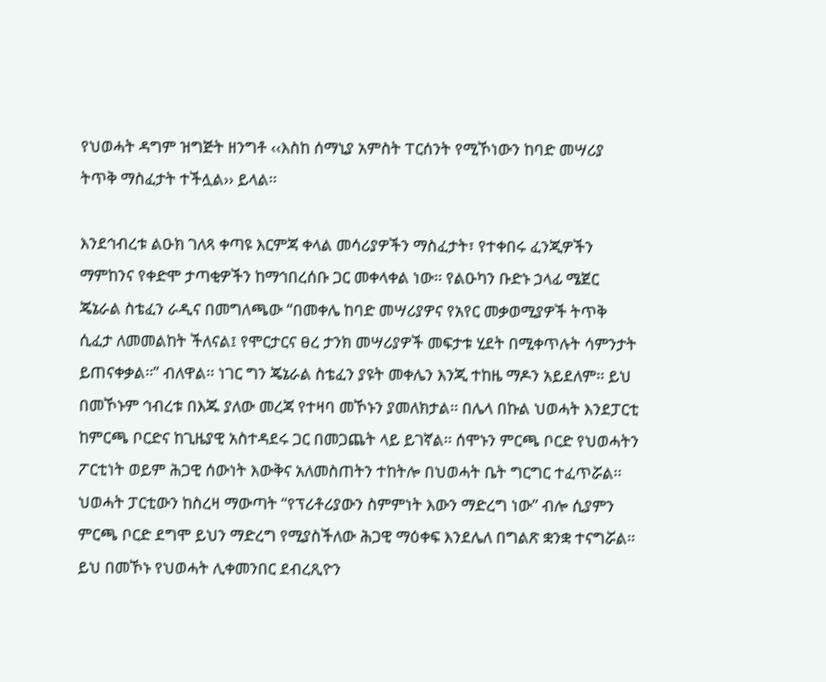የህወሓት ዳግም ዝግጅት ዘንግቶ ‹‹እስከ ሰማኒያ አምስት ፐርሰንት የሚኾነውን ከባድ መሣሪያ ትጥቅ ማስፈታት ተችሏል›› ይላል፡፡

እንደኅብረቱ ልዑክ ገለጻ ቀጣዩ እርምጃ ቀላል መሳሪያዎችን ማስፈታት፣ የተቀበሩ ፈንጂዎችን ማምከንና የቀድሞ ታጣቂዎችን ከማኅበረሰቡ ጋር መቀላቀል ነው፡፡ የልዑካን ቡድኑ ኃላፊ ሜጀር ጄኔራል ስቴፈን ራዲና በመግለጫው “በመቀሌ ከባድ መሣሪያዎና የአየር መቃወሚያዎች ትጥቅ ሲፈታ ለመመልከት ችለናል፤ የሞርታርና ፀረ ታንክ መሣሪያዎች መፍታቱ ሂደት በሚቀጥሉት ሳምንታት ይጠናቀቃል፡፡” ብለዋል፡፡ ነገር ግን ጄኔራል ስቴፈን ያዩት መቀሌን እንጂ ተከዜ ማዶን አይደለም፡፡ ይህ በመኾኑም ኅብረቱ በእጁ ያለው መረጃ የተዛባ መኾኑን ያመለክታል፡፡ በሌላ በኩል ህወሓት እንደፓርቲ ከምርጫ ቦርድና ከጊዜያዊ አስተዳደሩ ጋር በመጋጨት ላይ ይገኛል፡፡ ሰሞኑን ምርጫ ቦርድ የህወሓትን ፖርቲነት ወይም ሕጋዊ ሰውነት እውቅና አለመስጠትን ተከትሎ በህወሓት ቤት ግርግር ተፈጥሯል፡፡ ህወሓት ፓርቲውን ከስረዛ ማውጣት “የፕሪቶሪያውን ስምምነት እውን ማድረግ ነው” ብሎ ሲያምን ምርጫ ቦርድ ደግሞ ይህን ማድረግ የሚያስችለው ሕጋዊ ማዕቀፍ እንደሌለ በግልጽ ቋንቋ ተናግሯል፡፡ ይህ በመኾኑ የህወሓት ሊቀመንበር ደብረጺዮን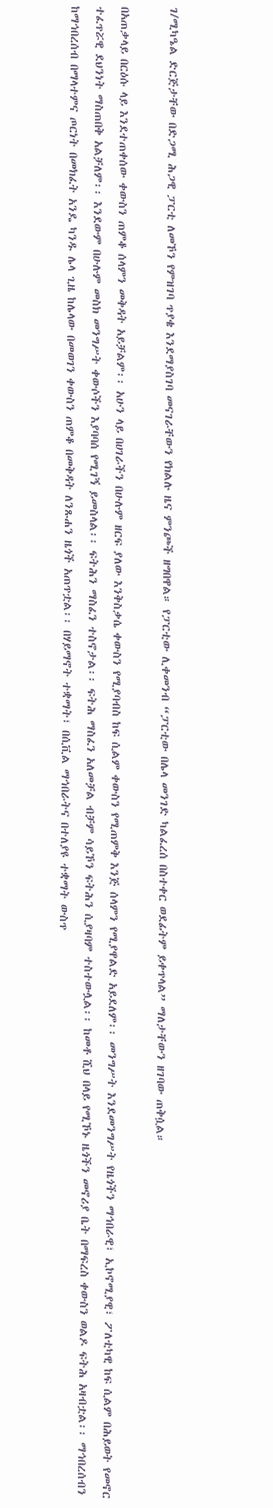ገ/ሚካዔል ድርጅታቸው በድጋሚ ሕጋዊ ፓርቲ ለመኾን የምዝገባ ጥያቄ እንደማያስገባ መናገራቸውን የክልሉ ዜና ምንጮች ዘግበዋል። የፓርቲው ሊቀመንብ “ፓርቲው በሌላ መንገድ ካልፈረሰ በስተቀር ወደፊትም ይቀጥላል” ማለታቸውን ዘገባው ጠቅሷል።

በአጠቃላይ በርዕሱ ላይ እንደተጠቀሰው ቀውስን ጠምቆ ሰላምን መቅዳት አይቻልም፡፡ አሁን ላይ በሀገራችን በሁሉም ዘርፍ ያለው እንቅስቃሴ ቀውስን የሚያባብስ ከፍ ሲልም ቀውስን የሚጠምቅ እንጅ ሰላምን የሚያዋልድ አይደለም፡፡ መንግሥት እንደመንግሥት የዜጎችን ማኅበራዊ፣ ኢኮኖሚያዊ፣ ፖለቲካዊ ከፍ ሲልም በሕይወት የመኖር ተፈጥሯዊ ደህንነት ማስጠበቅ አልቻለም፡፡ እንደውም በሁሉም መስክ መንግሥት ቀውሶችን እያባባሰ የሚገኝ ይመስላል፡፡ ፍትሕን ማስፈን ተስኖታል፡፡ ፍትሕ ማስፈን አለመቻል ብቻም ሳይኾን ፍትሕን ሲያዛባም ተስተውሏል፡፡ ከመቶ ሺህ በላይ የሚኾኑ ዜጎችን መኖሪያ ቤት በማፍረስ ቀውስን ወልዶ ፍትሕ አዛብቷል፡፡ ማኅበረሰብን ከማኅበረሰብ በማላተምና ጦርነት በመክፈት አንዴ ካንዱ ሌላ ጊዜ ከሌላው በመወገን ቀውስን ጠምቆ በመቅዳት ለንጹሐን ዜጎች አጠጥቷል፡፡ በሃይማኖት ተቋማት፣ በሲቪል ማኅበራትና በተለያዩ ተቋማት ውስጥ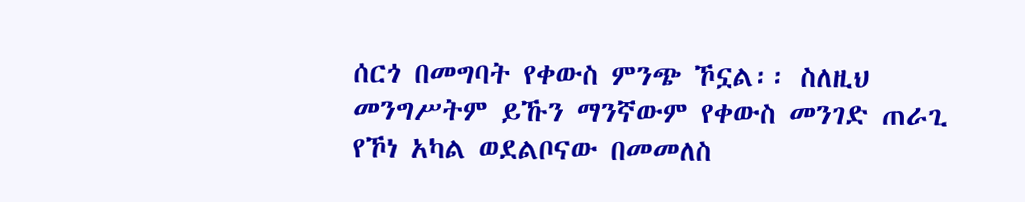ሰርጎ በመግባት የቀውስ ምንጭ ኾኗል፡፡ ስለዚህ መንግሥትም ይኹን ማንኛውም የቀውስ መንገድ ጠራጊ የኾነ አካል ወደልቦናው በመመለስ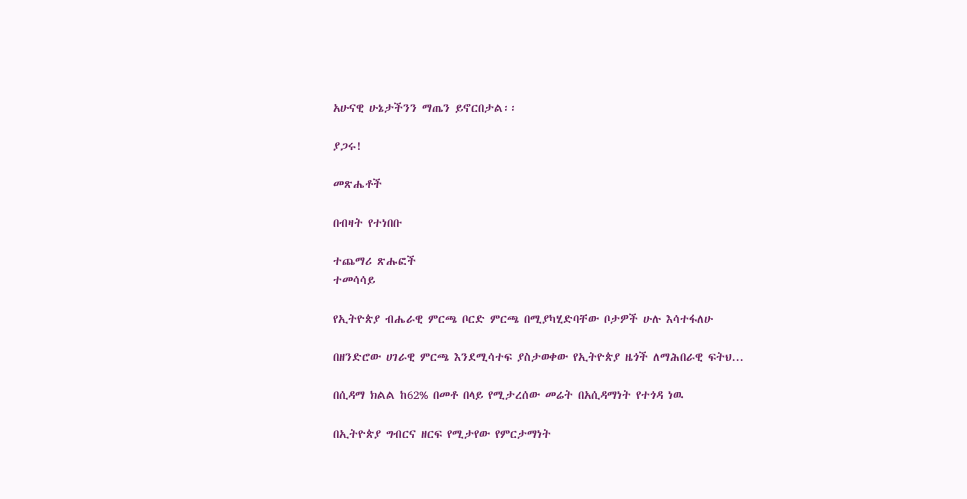አሁናዊ ሁኔታችንን ማጤን ይኖርበታል፡፡

ያጋሩ!

መጽሔቶች

በብዛት የተነበቡ

ተጨማሪ ጽሑፎች
ተመሳሳይ

የኢትዮጵያ ብሔራዊ ምርጫ ቦርድ ምርጫ በሚያካሂድባቸው ቦታዎች ሁሉ እሳተፋለሁ

በዘንድሮው ሀገራዊ ምርጫ እንደሚሳተፍ ያስታወቀው የኢትዮጵያ ዜጎች ለማሕበራዊ ፍትህ...

በሲዳማ ክልል ከ62% በመቶ በላይ የሚታረሰው መሬት በአሲዳማነት የተጎዳ ነዉ

በኢትዮጵያ ግብርና ዘርፍ የሚታየው የምርታማነት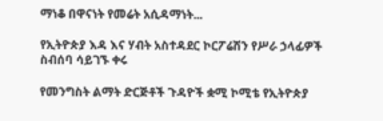ማነቆ በዋናነት የመሬት አሲዳማነት...

የኢትዮጵያ እዳ እና ሃብት አስተዳደር ኮርፖሬሽን የሥራ ኃላፊዎች ስብሰባ ሳይገኙ ቀሩ

የመንግስት ልማት ድርጅቶች ጉዳዮች ቋሚ ኮሚቴ የኢትዮጵያ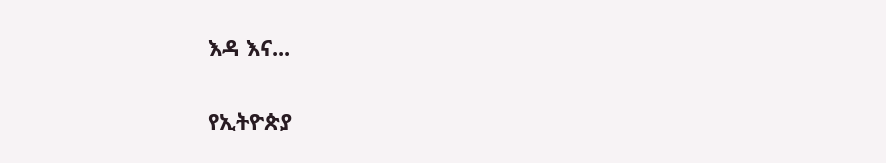እዳ እና...

የኢትዮጵያ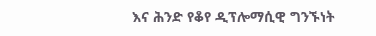እና ሕንድ የቆየ ዲፕሎማሲዊ ግንኙነት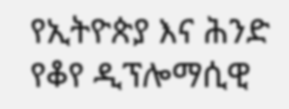የኢትዮጵያ እና ሕንድ የቆየ ዲፕሎማሲዊ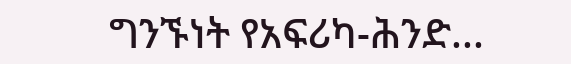ግንኙነት የአፍሪካ-ሕንድ...